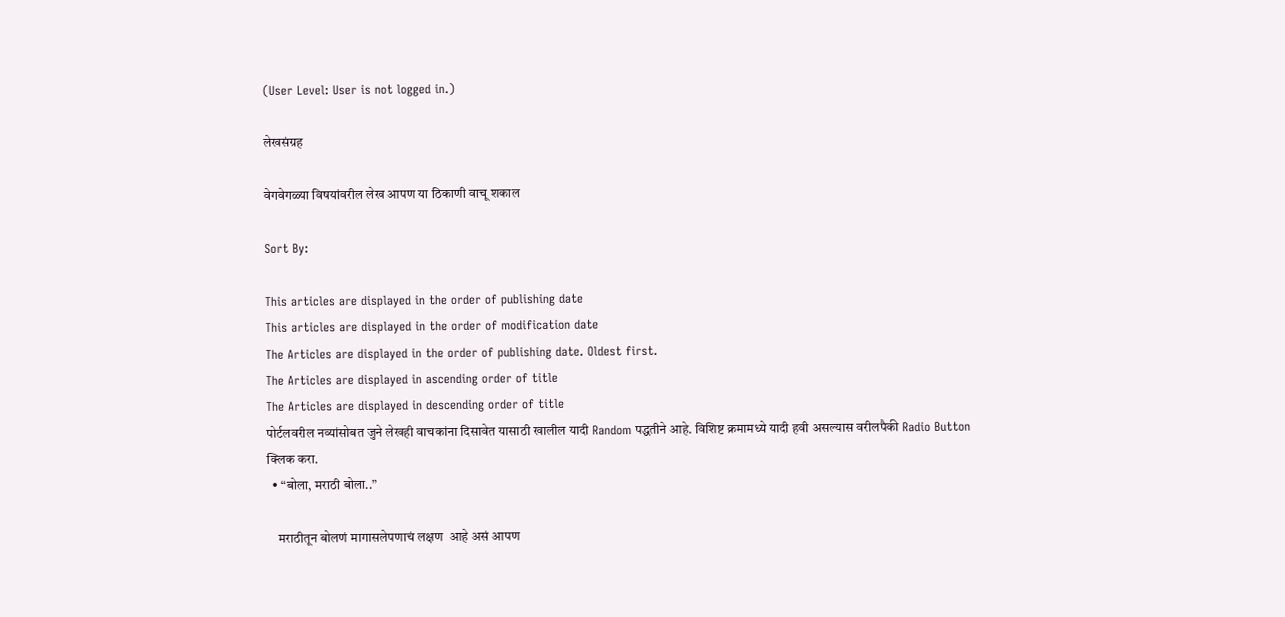(User Level: User is not logged in.)

लेखसंग्रह

वेगवेगळ्या विषयांवरील लेख आपण या ठिकाणी वाचू शकाल

Sort By:

This articles are displayed in the order of publishing date
This articles are displayed in the order of modification date
The Articles are displayed in the order of publishing date. Oldest first.
The Articles are displayed in ascending order of title
The Articles are displayed in descending order of title
पोर्टलवरील नव्यांसोबत जुने लेखही वाचकांना दिसावेत यासाठी खालील यादी Random पद्धतीने आहे. विशिष्ट क्रमामध्ये यादी हवी असल्यास वरीलपैकी Radio Button क्लिक करा.
  • “बोला, मराठी बोला..”

    मराठीतून बोलणं मागासलेपणाचं लक्षण  आहे असं आपण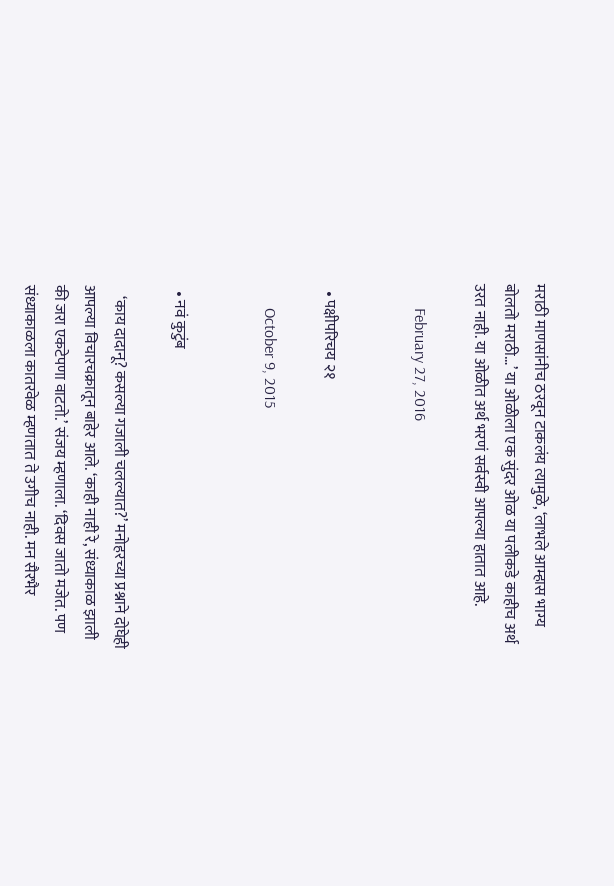मराठी माणसांनीच ठरवून टाकलंय त्यामुळे, ‘लाभले आम्हास भाग्य बोलतो मराठी…’ या ओळीला एक सुंदर ओळ या पलीकडे काहीच अर्थ उरत नाही. या ओळीत अर्थ भरणं सर्वस्वी आपल्या हातात आहे.

      February 27, 2016


  • पक्षीपरिचय २१

      October 9, 2015


  • नवं कुटुंब

    ‘काय दादानू? कसल्या गजाली चलल्यात?’ मनोहरच्या प्रश्नाने दोघेही आपल्या विचारचक्रातून बाहेर आले. ‘काही नाही रे, संध्याकाळ झाली की जरा एकटेपणा वाटतो.’ संजय म्हणाला. ‘दिवस जातो मजेत. पण संध्याकाळला कातरवेळ म्हणतात ते उगीच नाही. मन सैरभैर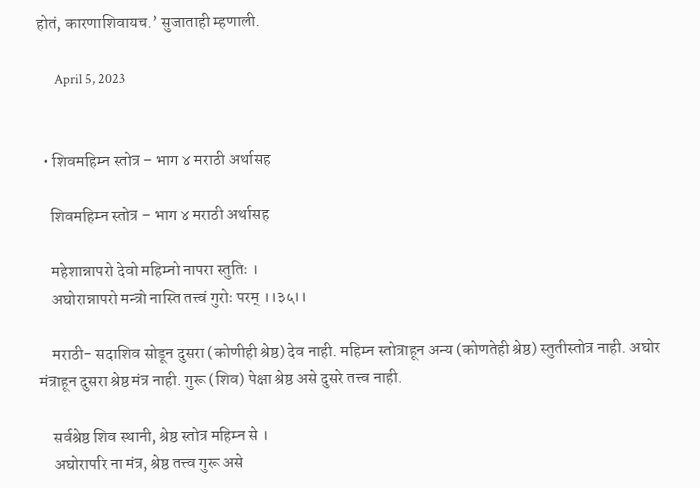होतं, कारणाशिवायच.’ सुजाताही म्हणाली.

      April 5, 2023


  • शिवमहिम्न स्तोत्र – भाग ४ मराठी अर्थासह

    शिवमहिम्न स्तोत्र – भाग ४ मराठी अर्थासह

    महेशान्नापरो देवो महिम्नो नापरा स्तुतिः ।
    अघोरान्नापरो मन्त्रो नास्ति तत्त्वं गुरोः परम् ।।३५।।

    मराठी- सदाशिव सोडून दुसरा (कोणीही श्रेष्ठ) देव नाही. महिम्न स्तोत्राहून अन्य (कोणतेही श्रेष्ठ) स्तुतीस्तोत्र नाही. अघोर मंत्राहून दुसरा श्रेष्ठ मंत्र नाही. गुरू (शिव) पेक्षा श्रेष्ठ असे दुसरे तत्त्व नाही.

    सर्वश्रेष्ठ शिव स्थानी, श्रेष्ठ स्तोत्र महिम्न से ।
    अघोरापरि ना मंत्र, श्रेष्ठ तत्त्व गुरू असे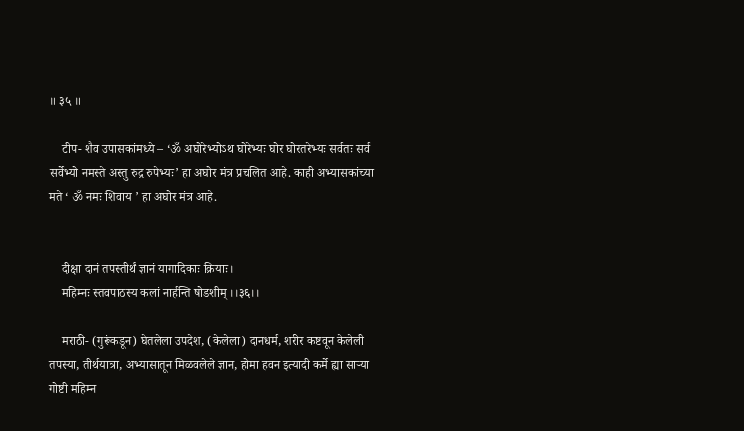॥ ३५ ॥

    टीप- शैव उपासकांमध्ये – ‘ॐ अघोरेभ्योऽथ घोरेभ्यः घोर घोरतरेभ्यः सर्वतः सर्व सर्वेभ्यो नमस्ते अस्तु रुद्र रुपेभ्यः’ हा अघोर मंत्र प्रचलित आहे. काही अभ्यासकांच्या मते ‘ ॐ नमः शिवाय ’ हा अघोर मंत्र आहे.


    दीक्षा दानं तपस्तीर्थं ज्ञानं यागादिकाः क्रियाः।
    महिम्नः स्तवपाठस्य कलां नार्हन्ति षोडशीम् ।।३६।।

    मराठी- (गुरूंकडून) घेतलेला उपदेश, (केलेला) दानधर्म, शरीर कष्टवून केलेली तपस्या, तीर्थयात्रा, अभ्यासातून मिळवलेले ज्ञान, होमा हवन इत्यादी कर्मे ह्या सार्‍या गोष्टी महिम्न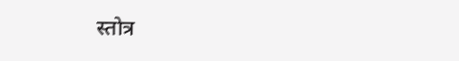स्तोत्र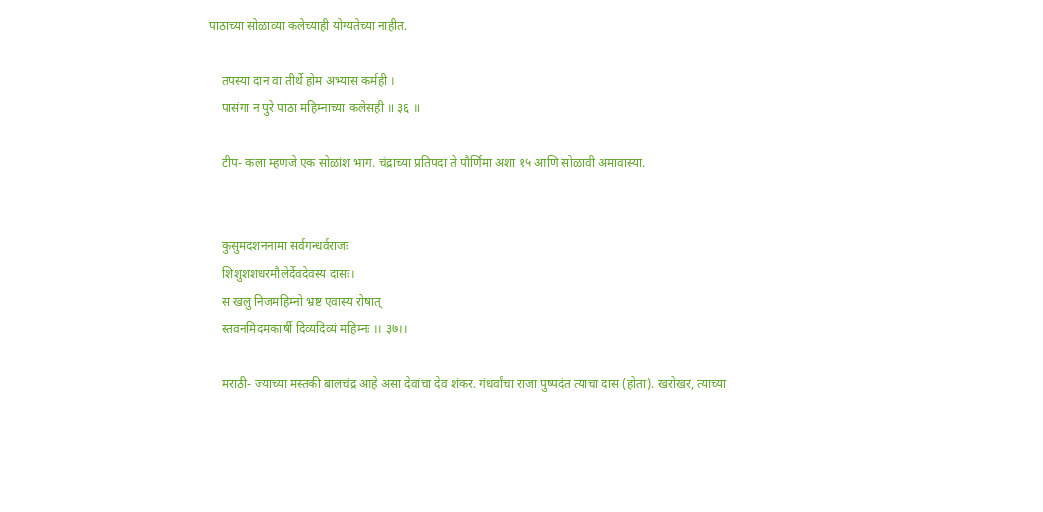पाठाच्या सोळाव्या कलेच्याही योग्यतेच्या नाहीत.

    तपस्या दान वा तीर्थे होम अभ्यास कर्मही ।
    पासंगा न पुरे पाठा महिम्नाच्या कलेसही ॥ ३६ ॥

    टीप- कला म्हणजे एक सोळांश भाग. चंद्राच्या प्रतिपदा ते पौर्णिमा अशा १५ आणि सोळावी अमावास्या.


    कुसुमदशननामा सर्वगन्धर्वराजः
    शिशुशशधरमौलेर्देवदेवस्य दासः।
    स खलु निजमहिम्नो भ्रष्ट एवास्य रोषात्
    स्तवनमिदमकार्षी दिव्यदिव्यं महिम्नः ।। ३७।।

    मराठी- ज्याच्या मस्तकी बालचंद्र आहे असा देवांचा देव शंकर. गंधर्वांचा राजा पुष्पदंत त्याचा दास (होता). खरोखर, त्याच्या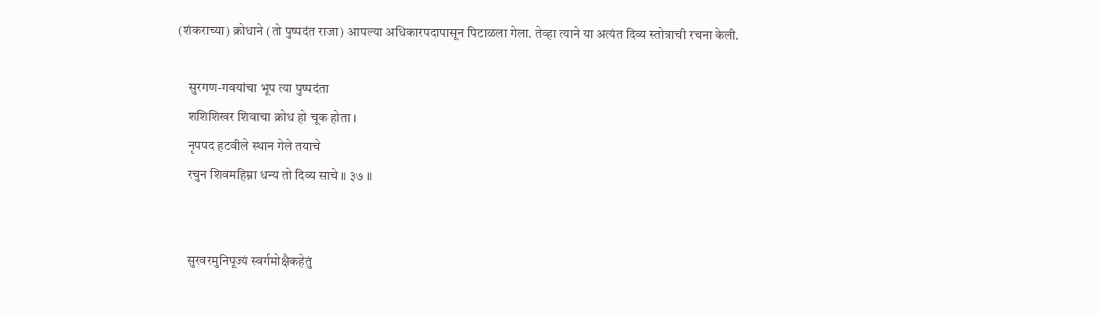(शंकराच्या) क्रोधाने (तो पुष्पदंत राजा) आपल्या अधिकारपदापासून पिटाळला गेला. तेव्हा त्याने या अत्यंत दिव्य स्तोत्राची रचना केली.

    सुरगण-गवयांचा भूप त्या पुष्पदंता
    शशिशिखर शिवाचा क्रोध हो चूक होता ।
    नृपपद हटवीले स्थान गेले तयाचे
    रचुन शिवमहिम्ना धन्य तो दिव्य साचे ॥ ३७ ॥


    सुरवरमुनिपूज्यं स्वर्गमोक्षैकहेतुं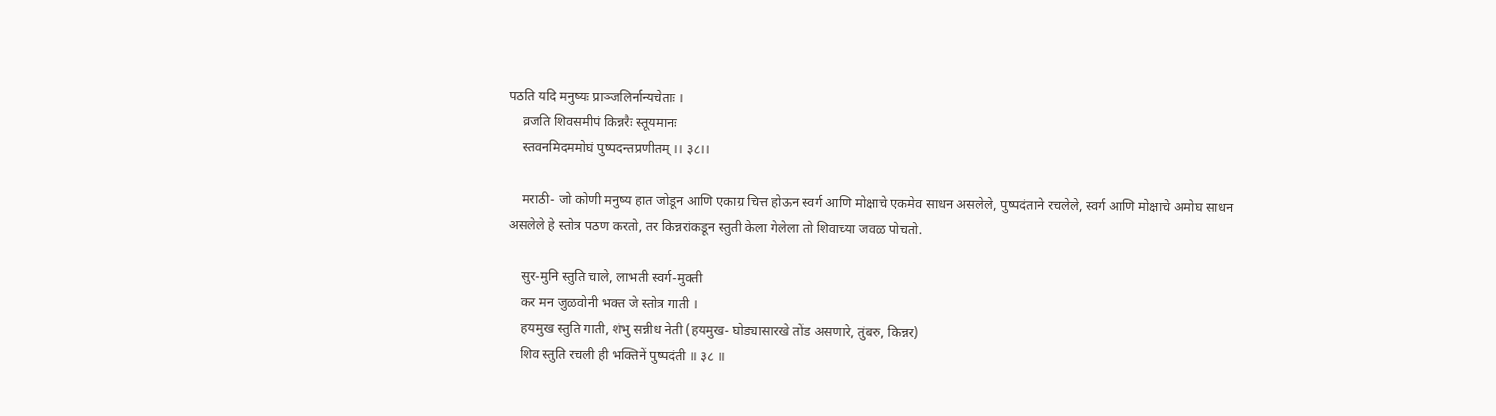पठति यदि मनुष्यः प्राञ्जलिर्नान्यचेताः ।
    व्रजति शिवसमीपं किन्नरैः स्तूयमानः
    स्तवनमिदममोघं पुष्पदन्तप्रणीतम् ।। ३८।।

    मराठी- जो कोणी मनुष्य हात जोडून आणि एकाग्र चित्त होऊन स्वर्ग आणि मोक्षाचे एकमेव साधन असलेले, पुष्पदंताने रचलेले, स्वर्ग आणि मोक्षाचे अमोघ साधन असलेले हे स्तोत्र पठण करतो, तर किन्नरांकडून स्तुती केला गेलेला तो शिवाच्या जवळ पोचतो.

    सुर-मुनि स्तुति चाले, लाभती स्वर्ग-मुक्ती
    कर मन जुळवोनी भक्त जे स्तोत्र गाती ।
    हयमुख स्तुति गाती, शंभु सन्नीध नेती (हयमुख- घोड्यासारखे तोंड असणारे, तुंबरु, किन्नर)
    शिव स्तुति रचली ही भक्तिनें पुष्पदंती ॥ ३८ ॥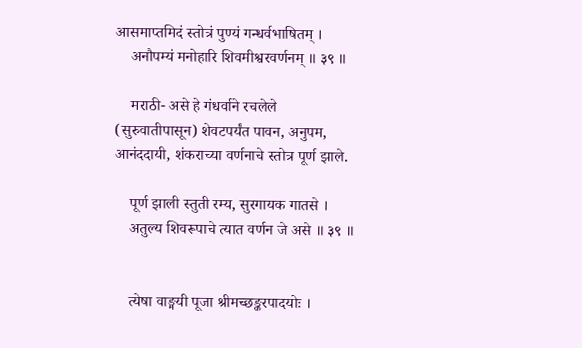आसमाप्तमिदं स्तोत्रं पुण्यं गन्धर्वभाषितम् ।
    अनौपम्यं मनोहारि शिवमीश्वरवर्णनम् ॥ ३९ ॥

    मराठी- असे हे गंधर्वाने रचलेले (सुरुवातीपासून) शेवटपर्यंत पावन, अनुपम, आनंददायी, शंकराच्या वर्णनाचे स्तोत्र पूर्ण झाले.

    पूर्ण झाली स्तुती रम्य, सुरगायक गातसे ।
    अतुल्य शिवरूपाचे त्यात वर्णन जे असे ॥ ३९ ॥


    त्येषा वाङ्मयी पूजा श्रीमच्छङ्करपादयोः ।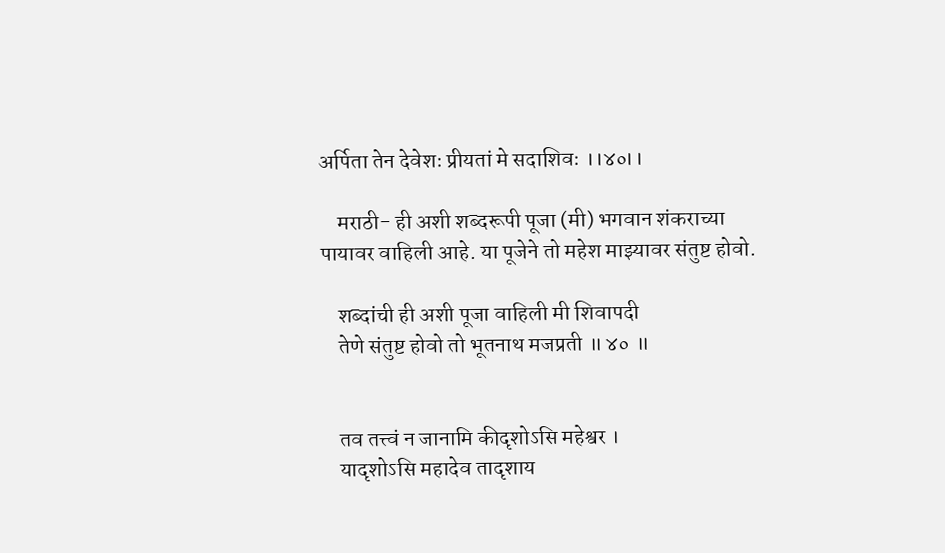अर्पिता तेन देवेशः प्रीयतां मे सदाशिवः ।।४०।।

    मराठी- ही अशी शब्दरूपी पूजा (मी) भगवान शंकराच्या पायावर वाहिली आहे. या पूजेने तो महेश माझ्यावर संतुष्ट होवो.

    शब्दांची ही अशी पूजा वाहिली मी शिवापदी
    तेणे संतुष्ट होवो तो भूतनाथ मजप्रती ॥ ४० ॥


    तव तत्त्वं न जानामि कीदृशोऽसि महेश्वर ।
    यादृशोऽसि महादेव तादृशाय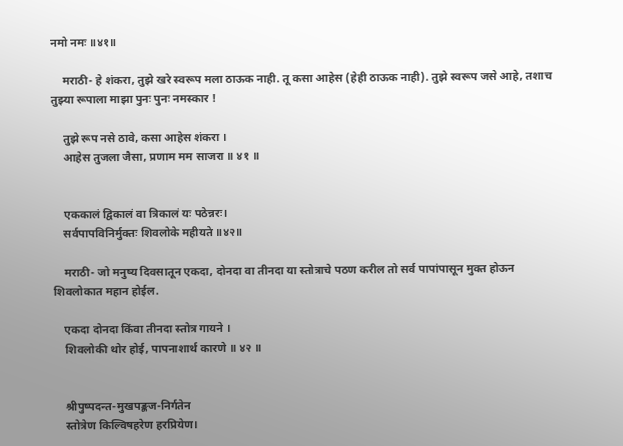नमो नमः ॥४१॥

    मराठी- हे शंकरा, तुझे खरे स्वरूप मला ठाऊक नाही. तू कसा आहेस (हेही ठाऊक नाही). तुझे स्वरूप जसे आहे, तशाच तुझ्या रूपाला माझा पुनः पुनः नमस्कार !

    तुझे रूप नसे ठावे, कसा आहेस शंकरा ।
    आहेस तुजला जैसा, प्रणाम मम साजरा ॥ ४१ ॥


    एककालं द्विकालं वा त्रिकालं यः पठेन्नरः।
    सर्वपापविनिर्मुक्तः शिवलोके महीयते ॥४२॥

    मराठी- जो मनुष्य दिवसातून एकदा, दोनदा वा तीनदा या स्तोत्राचे पठण करील तो सर्व पापांपासून मुक्त होऊन शिवलोकात महान होईल.

    एकदा दोनदा किंवा तीनदा स्तोत्र गायने ।
    शिवलोकी थोर होई, पापनाशार्थ कारणे ॥ ४२ ॥


    श्रीपुष्पदन्त-मुखपङ्कज-निर्गतेन
    स्तोत्रेण किल्विषहरेण हरप्रियेण।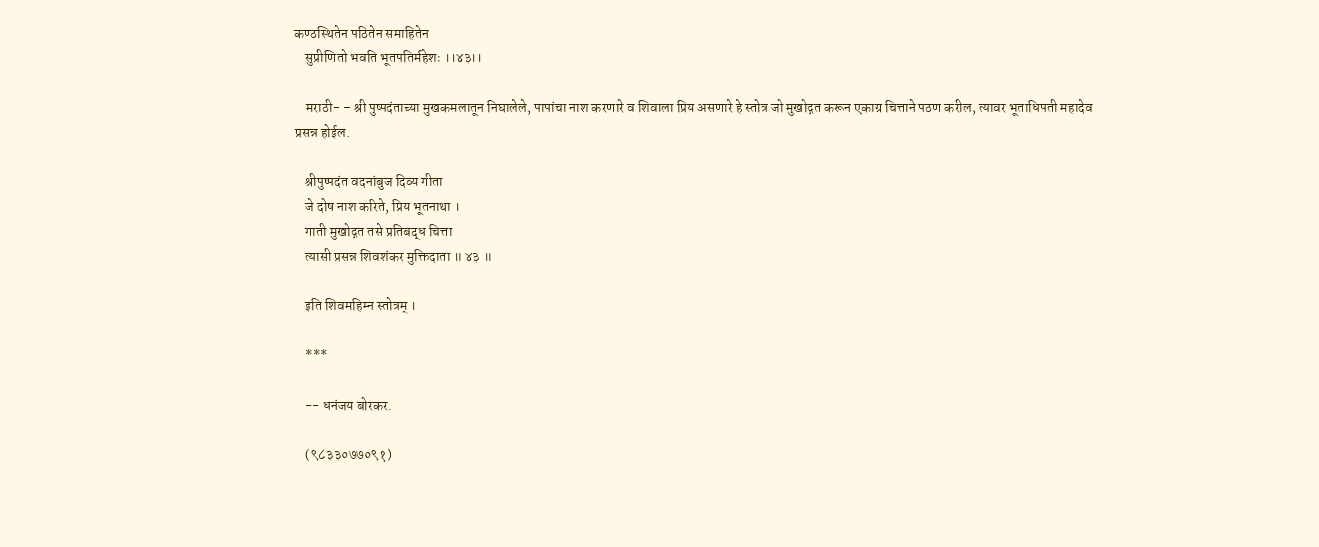कण्ठस्थितेन पठितेन समाहितेन
    सुप्रीणितो भवति भूतपतिर्महेशः ।।४३।।

    मराठी- – श्री पुष्पदंताच्या मुखकमलातून निघालेले, पापांचा नाश करणारे व शिवाला प्रिय असणारे हे स्तोत्र जो मुखोद्गत करून एकाग्र चित्ताने पठण करील, त्यावर भूताधिपती महादेव प्रसन्न होईल.

    श्रीपुष्पदंत वदनांबुज दिव्य गीता
    जे दोष नाश करिते, प्रिय भूतनाथा ।
    गाती मुखोद्गत तसे प्रतिबद्ध चित्ता
    त्यासी प्रसन्न शिवशंकर मुक्तिदाता ॥ ४३ ॥

    इति शिवमहिम्न स्तोत्रम् ।

    ***

    -- धनंजय बोरकर.

    (९८३३०७७०९१)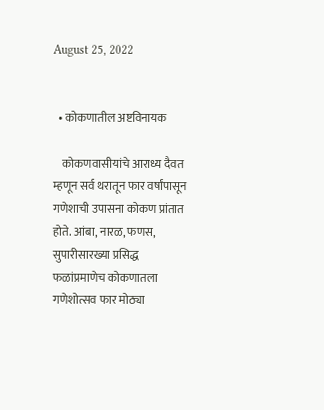August 25, 2022


  • कोकणातील अष्टविनायक

    कोकणवासीयांचे आराध्य दैवत म्हणून सर्व थरातून फार वर्षांपासून गणेशाची उपासना कोकण प्रांतात होते. आंबा, नारळ, फणस, सुपारीसारख्या प्रसिद्ध फळांप्रमाणेच कोकणातला गणेशोत्सव फार मोठ्या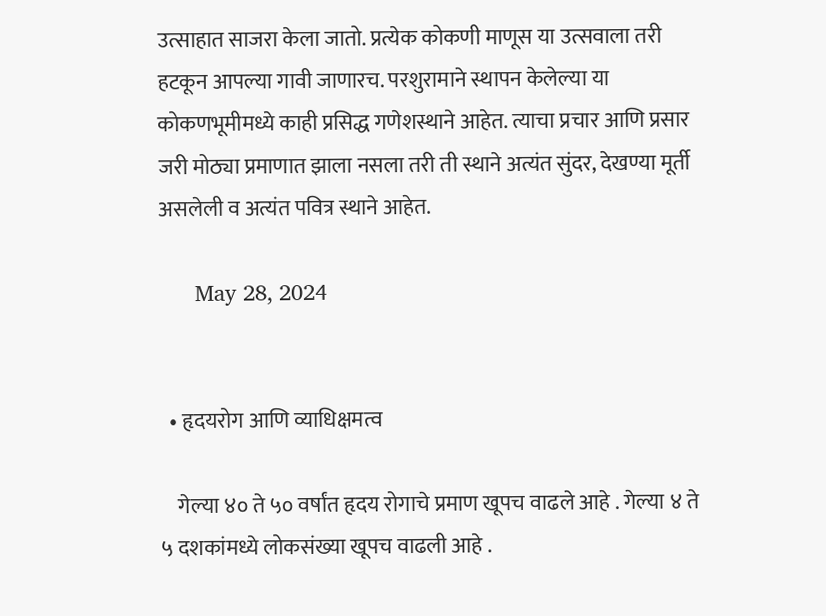उत्साहात साजरा केला जातो. प्रत्येक कोकणी माणूस या उत्सवाला तरी हटकून आपल्या गावी जाणारच. परशुरामाने स्थापन केलेल्या या कोकणभूमीमध्ये काही प्रसिद्ध गणेशस्थाने आहेत. त्याचा प्रचार आणि प्रसार जरी मोठ्या प्रमाणात झाला नसला तरी ती स्थाने अत्यंत सुंदर, देखण्या मूर्ती असलेली व अत्यंत पवित्र स्थाने आहेत.

      May 28, 2024


  • हृदयरोग आणि व्याधिक्षमत्व

    गेल्या ४० ते ५० वर्षांत हृदय रोगाचे प्रमाण खूपच वाढले आहे . गेल्या ४ ते ५ दशकांमध्ये लोकसंख्या खूपच वाढली आहे .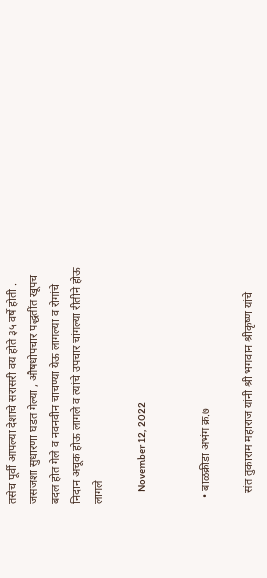तसेच पूर्वी आपल्या देशाचे सरासरी वय होते ३५ वर्षे होती . जसजशा सुधारणा घडत गेल्या , औषधोपचार पद्धतींत खूपच बदल होत गेले व नवनवीन चाचण्या येऊ लागल्या व रोगांचे निदान अचूक होऊ लागले व त्यांचे उपचार चांगल्या रीतीने होऊ लागले

      November 12, 2022


  • बाळक्रीडा अभंग क्र.७

    संत तुकाराम महाराज यांनी श्री भगवान श्रीकृष्ण यांचे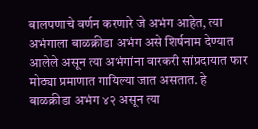बालपणाचे वर्णन करणारे जे अभंग आहेत, त्या अभंगाला बाळक्रीडा अभंग असे शिर्षनाम देण्यात आलेले असून त्या अभंगांना वारकरी सांप्रदायात फार मोठ्या प्रमाणात गायिल्या जात असतात. हे बाळक्रीडा अभंग ४२ असून त्या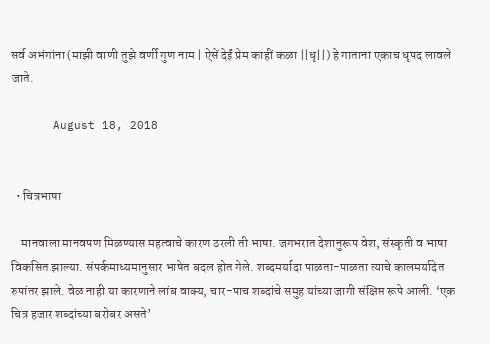सर्व अभंगांना (माझी वाणी तुझे वर्णी गुण नाम | ऐसें देईं प्रेम काहीं कळा ||धृ||) हे गाताना एकाच धृपद लावले जाते.

      August 18, 2018


  • चित्रभाषा

    मानवाला मानवपण मिळण्यास महत्वाचे कारण ठरली ती भाषा. जगभरात देशानुरूप वेश, संस्कृती व भाषा विकसित झाल्या. संपर्कमाध्यमानुसार भाषेत बदल होत गेले. शब्दमर्यादा पाळता-पाळता त्याचे कालमर्यादेत रुपांतर झाले. वेळ नाही या कारणाने लांब वाक्य, चार-पाच शब्दांचे समुह यांच्या जागी संक्षिप्त रूपे आली. ‘एक चित्र हजार शब्दांच्या बरोबर असते’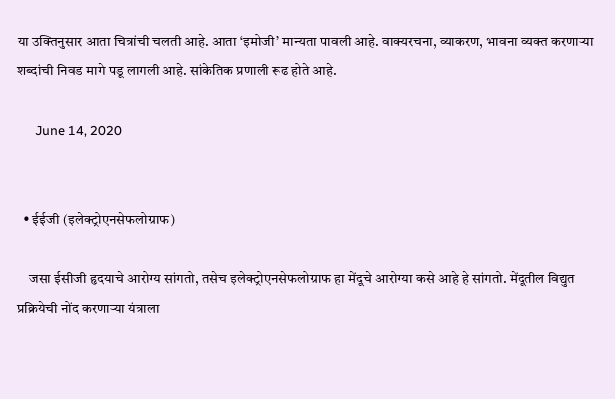या उक्तिनुसार आता चित्रांची चलती आहे. आता ‘इमोजी’ मान्यता पावली आहे. वाक्यरचना, व्याकरण, भावना व्यक्त करणार्‍या शब्दांची निवड मागे पडू लागली आहे. सांकेतिक प्रणाली रूढ होते आहे.

      June 14, 2020


  • ईईजी (इलेक्ट्रोएनसेफलोग्राफ)

    जसा ईसीजी हृदयाचे आरोग्य सांगतो, तसेच इलेक्ट्रोएनसेफलोग्राफ हा मेंदूचे आरोग्या कसे आहे हे सांगतो. मेंदूतील विद्युत प्रक्रियेची नोंद करणाऱ्या यंत्राला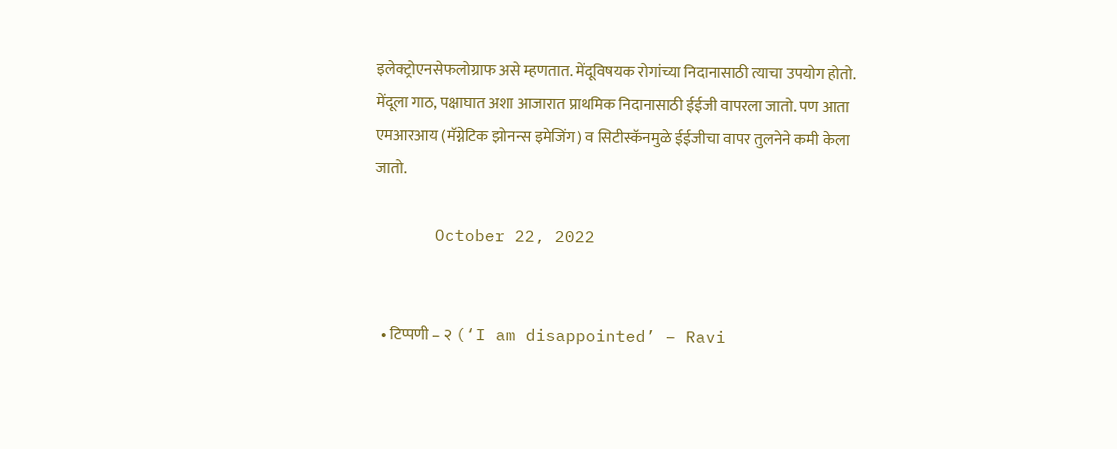इलेक्ट्रोएनसेफलोग्राफ असे म्हणतात. मेंदूविषयक रोगांच्या निदानासाठी त्याचा उपयोग होतो. मेंदूला गाठ, पक्षाघात अशा आजारात प्राथमिक निदानासाठी ईईजी वापरला जातो. पण आता एमआरआय (मॅग्नेटिक झोनन्स इमेजिंग) व सिटीस्कॅनमुळे ईईजीचा वापर तुलनेने कमी केला जातो.

      October 22, 2022


  • टिप्पणी – २ (‘I am disappointed’ – Ravi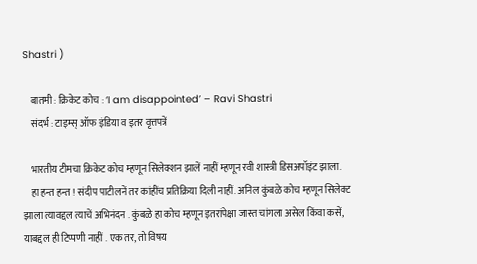Shastri )

    बातमी : क्रिकेट कोच : ‘I am disappointed’ – Ravi Shastri
    संदर्भ : टाइम्स् ऑफ इंडिया व इतर वृत्तपत्रें

    भारतीय टीमचा क्रिकेट कोच म्हणून सिलेक्शन झालें नाहीं म्हणून रवी शास्त्री डिसअपॉइंट झाला.
    हा हन्त हन्त ! संदीप पाटीलनें तर कांहींच प्रतिक्रिया दिली नाहीं. अनिल कुंबळे कोच म्हणून सिलेक्ट झाला त्यावद्दल त्याचें अभिनंदन . कुंबळे हा कोच म्हणून इतरांपेक्षा जास्त चांगला असेल किंवा कसें, याबद्दल ही टिप्पणी नाहीं . एक तर, तो विषय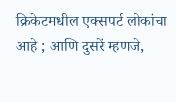क्रिकेटमधील एक्सपर्ट लोकांचा आहे ; आणि दुसरें म्हणजे,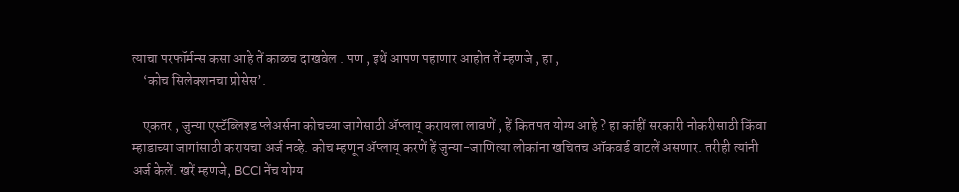त्याचा परफॉर्मन्स कसा आहे तें काळच दाखवेल . पण , इथें आपण पहाणार आहोत तें म्हणजे , हा ,
    ‘कोच सिलेक्शनचा प्रोसेस’.

    एकतर , जुन्या एस्टॅब्लिश्ड प्लेअर्सना कोचच्या जागेसाठी ॲप्लाय् करायला लावणें , हें कितपत योग्य आहे ? हा कांहीं सरकारी नोकरीसाठी किंवा म्हाडाच्या जागांसाठी करायचा अर्ज नव्हे. कोच म्हणून ॲप्लाय् करणें हें जुन्या-जाणित्या लोकांना खचितच ऑकवर्ड वाटलें असणार. तरीही त्यांनी अर्ज केलें. खरें म्हणजे, BCCI नेंच योग्य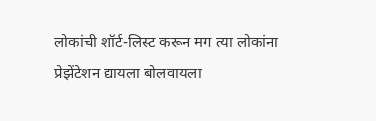लोकांची शॉर्ट-लिस्ट करून मग त्या लोकांना प्रेझेंटेशन द्यायला बोलवायला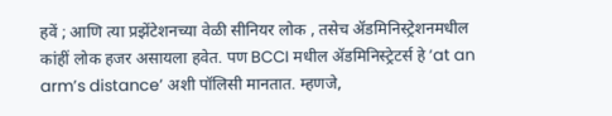हवें ; आणि त्या प्रझेंटेशनच्या वेळी सीनियर लोक , तसेच ॲडमिनिस्ट्रेशनमधील कांहीं लोक हजर असायला हवेत. पण BCCI मधील ॲडमिनिस्ट्रेटर्स हे ‘at an arm’s distance’ अशी पॉलिसी मानतात. म्हणजे,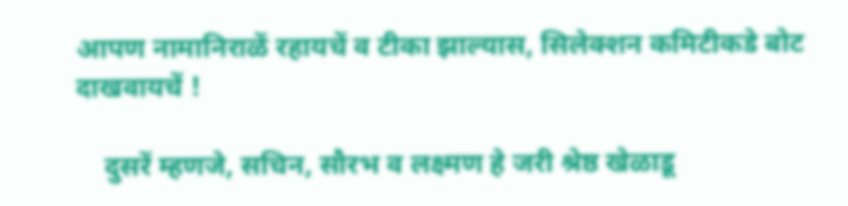आपण नामानिराळें रहायचें व टीका झाल्यास, सिलेक्शन कमिटीकडे बोट दाखवायचें !

    दुसरें म्हणजे, सचिन, सौरभ व लक्ष्मण हे जरी श्रेष्ठ खेळाडू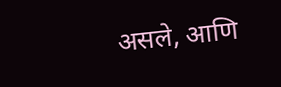असले, आणि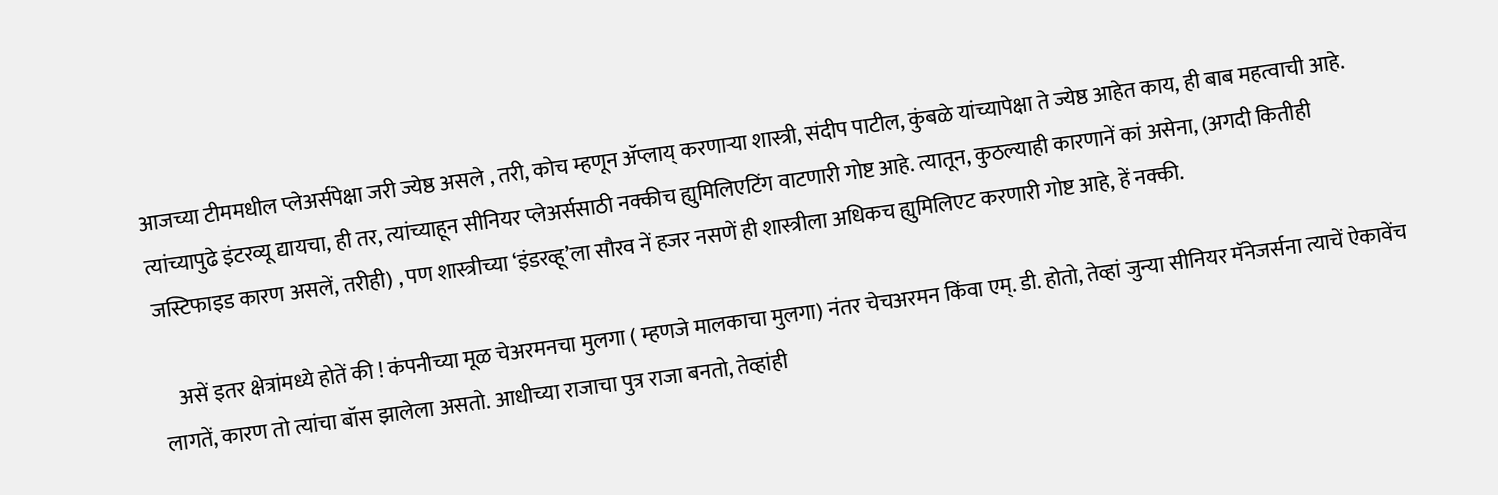आजच्या टीममधील प्लेअर्सपेक्षा जरी ज्येष्ठ असले , तरी, कोच म्हणून ॲप्लाय् करणार्‍या शास्त्री, संदीप पाटील, कुंबळे यांच्यापेक्षा ते ज्येष्ठ आहेत काय, ही बाब महत्वाची आहे. त्यांच्यापुढे इंटरव्यू द्यायचा, ही तर, त्यांच्याहून सीनियर प्लेअर्ससाठी नक्कीच ह्युमिलिएटिंग वाटणारी गोष्ट आहे. त्यातून, कुठल्याही कारणानें कां असेना, (अगदी कितीही जस्टिफाइड कारण असलें, तरीही) , पण शास्त्रीच्या ‘इंडरव्हू’ला सौरव नें हजर नसणें ही शास्त्रीला अधिकच ह्युमिलिएट करणारी गोष्ट आहे, हें नक्की.

    असें इतर क्षेत्रांमध्ये होतें की ! कंपनीच्या मूळ चेअरमनचा मुलगा ( म्हणजे मालकाचा मुलगा) नंतर चेचअरमन किंवा एम्. डी. होतो, तेव्हां जुन्या सीनियर मॅनेजर्सना त्याचें ऐकावेंच लागतें, कारण तो त्यांचा बॉस झालेला असतो. आधीच्या राजाचा पुत्र राजा बनतो, तेव्हांही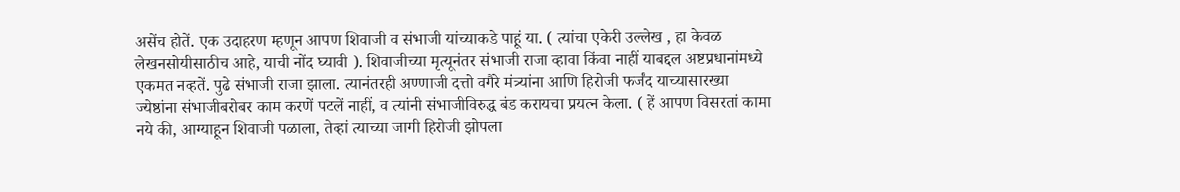असेंच होतें. एक उदाहरण म्हणून आपण शिवाजी व संभाजी यांच्याकडे पाहूं या. ( त्यांचा एकेरी उल्लेख , हा केवळ लेखनसोयीसाठीच आहे, याची नोंद घ्यावी ). शिवाजीच्या मृत्यूनंतर संभाजी राजा व्हावा किंवा नाहीं याबद्दल अष्टप्रधानांमध्ये एकमत नव्हतें. पुढे संभाजी राजा झाला. त्यानंतरही अण्णाजी दत्तो वगैरे मंत्र्यांना आणि हिरोजी फर्जंद याच्यासारख्या ज्येष्ठांना संभाजीबरोबर काम करणें पटलें नाहीं, व त्यांनी संभाजीविरुद्ध बंड करायचा प्रयत्न केला. ( हें आपण विसरतां कामा नये की, आग्याहून शिवाजी पळाला, तेव्हां त्याच्या जागी हिरोजी झोपला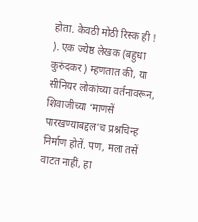होता. केवठी मोठी रिस्क ही ! ). एक ज्येष्ठ लेखक (बहुधा कुरुंदकर) म्हणतात की, या सीनियर लोकांच्या वर्तनावरून, शिवाजीच्या ‘माणसें पारखण्याबद्दल’च प्रश्नचिन्ह निर्माण होतें. पण, मला तसें वाटत नाहीं, हा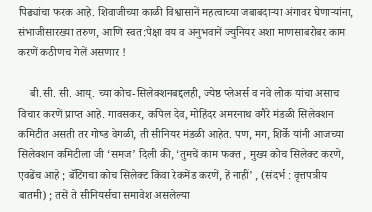पिढ्यांचा फरक आहे. शिवाजीच्या काळी विश्वासानें महत्वाच्या जबाबदार्‍या अंगावर घेणार्‍यांना, संभाजीसारख्या तरुण, आणि स्वत:पेक्षा वय व अनुभवानें ज्युनियर अशा माणसाबरोबर काम करणें कठीणच गेलें असणार !

    बी.सी. सी. आय्. च्या कोच-सिलेक्शनबद्दलही, ज्येष्ठ प्लेअर्स व नवे लोक यांचा असाच विचार करणें प्राप्त आहे. गावसकर, कपिल देव, मोहिंदर अमरनाथ वगैरे मंडळी सिलेक्शन कमिटीत असती तर गोष्ड वेगळी, ती सीनियर मंडळी आहेत. पण, मग, शिर्के यांनी आजच्या सिलेक्शन कमिटीला जी ‘समज’ दिली की, ‘तुमचें काम फक्त , मुख्य कोच सिलेक्ट करणे, एवढेंच आहे ; बॅटिंगचा कोच सिलेक्ट किंवा रेकमेंड करणें, हें नाहीं’ , (संदर्भ : वृत्तपत्रीय बातमी) ; तसें ते सीनियर्सचा समावेश असलेल्या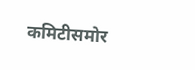कमिटीसमोर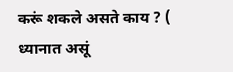करूं शकले असते काय ? ( ध्यानात असूं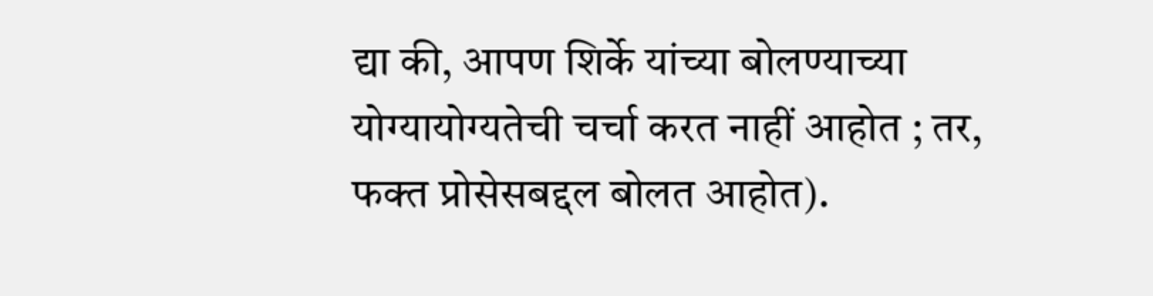द्या की, आपण शिर्के यांच्या बोलण्याच्या योग्यायोग्यतेची चर्चा करत नाहीं आहोत ; तर, फक्त प्रोसेसबद्दल बोलत आहोत).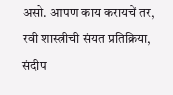असो. आपण काय करायचें तर, रवी शास्त्रीची संयत प्रतिक्रिया, संदीप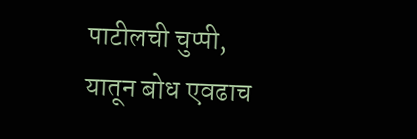पाटीलची चुप्पी, यातून बोध एवढाच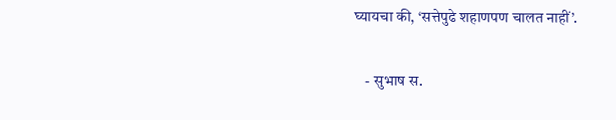घ्यायचा की, ‘सत्तेपुढे शहाणपण चालत नाहीं’.

    - सुभाष स.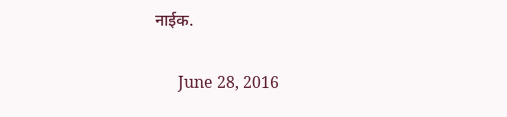नाईक.

      June 28, 2016